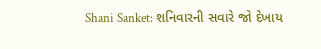Shani Sanket: શનિવારની સવારે જો દેખાય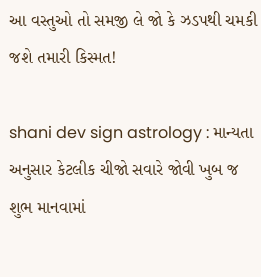આ વસ્તુઓ તો સમજી લે જો કે ઝડપથી ચમકી જશે તમારી કિસ્મત!

shani dev sign astrology : માન્યતા અનુસાર કેટલીક ચીજો સવારે જોવી ખુબ જ શુભ માનવામાં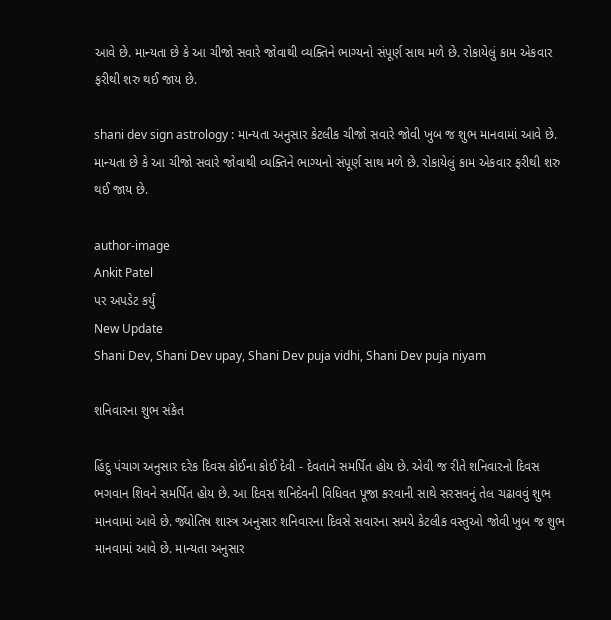આવે છે. માન્યતા છે કે આ ચીજો સવારે જોવાથી વ્યક્તિને ભાગ્યનો સંપૂર્ણ સાથ મળે છે. રોકાયેલું કામ એકવાર ફરીથી શરુ થઈ જાય છે.

shani dev sign astrology : માન્યતા અનુસાર કેટલીક ચીજો સવારે જોવી ખુબ જ શુભ માનવામાં આવે છે. માન્યતા છે કે આ ચીજો સવારે જોવાથી વ્યક્તિને ભાગ્યનો સંપૂર્ણ સાથ મળે છે. રોકાયેલું કામ એકવાર ફરીથી શરુ થઈ જાય છે.

author-image
Ankit Patel
પર અપડેટ કર્યું
New Update
Shani Dev, Shani Dev upay, Shani Dev puja vidhi, Shani Dev puja niyam

શનિવારના શુભ સંકેત

હિંદુ પંચાગ અનુસાર દરેક દિવસ કોઈના કોઈ દેવી - દેવતાને સમર્પિત હોય છે. એવી જ રીતે શનિવારનો દિવસ ભગવાન શિવને સમર્પિત હોય છે. આ દિવસ શનિદેવની વિધિવત પૂજા કરવાની સાથે સરસવનું તેલ ચઢાવવું શુભ માનવામાં આવે છે. જ્યોતિષ શાસ્ત્ર અનુસાર શનિવારના દિવસે સવારના સમયે કેટલીક વસ્તુઓ જોવી ખુબ જ શુભ માનવામાં આવે છે. માન્યતા અનુસાર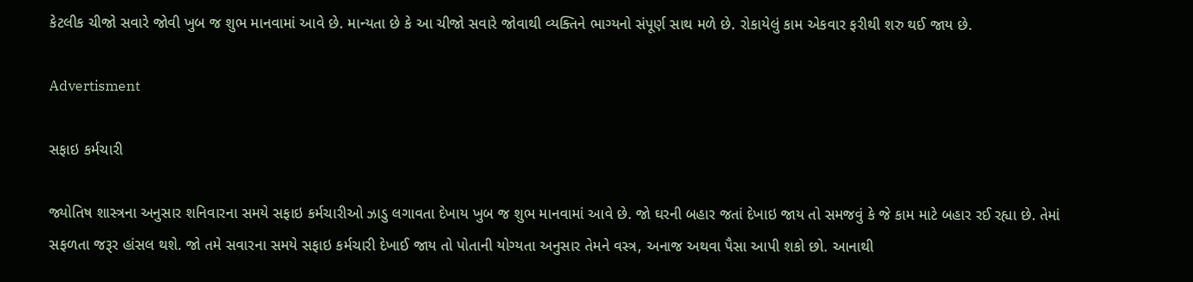કેટલીક ચીજો સવારે જોવી ખુબ જ શુભ માનવામાં આવે છે. માન્યતા છે કે આ ચીજો સવારે જોવાથી વ્યક્તિને ભાગ્યનો સંપૂર્ણ સાથ મળે છે. રોકાયેલું કામ એકવાર ફરીથી શરુ થઈ જાય છે.

Advertisment

સફાઇ કર્મચારી

જ્યોતિષ શાસ્ત્રના અનુસાર શનિવારના સમયે સફાઇ કર્મચારીઓ ઝાડુ લગાવતા દેખાય ખુબ જ શુભ માનવામાં આવે છે. જો ઘરની બહાર જતાં દેખાઇ જાય તો સમજવું કે જે કામ માટે બહાર રઈ રહ્યા છે. તેમાં સફળતા જરૂર હાંસલ થશે. જો તમે સવારના સમયે સફાઇ કર્મચારી દેખાઈ જાય તો પોતાની યોગ્યતા અનુસાર તેમને વસ્ત્ર, અનાજ અથવા પૈસા આપી શકો છો. આનાથી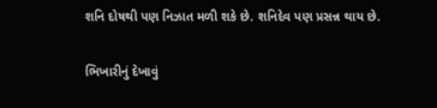શનિ દોષથી પણ નિઝાત મળી શકે છે. શનિદેવ પણ પ્રસન્ન થાય છે.

ભિખારીનું દેખાવું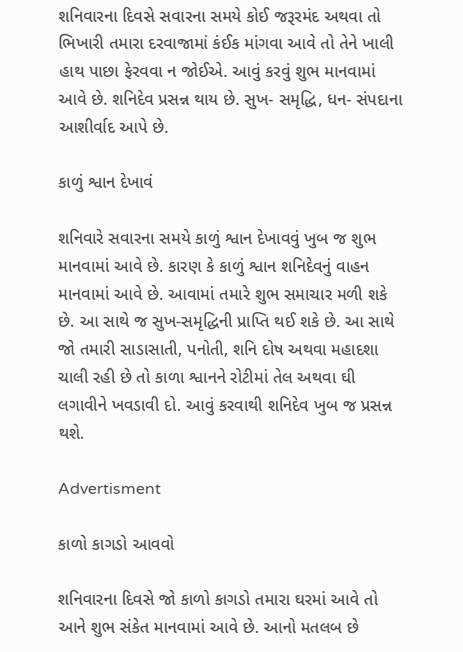શનિવારના દિવસે સવારના સમયે કોઈ જરૂરમંદ અથવા તો ભિખારી તમારા દરવાજામાં કંઈક માંગવા આવે તો તેને ખાલી હાથ પાછા ફેરવવા ન જોઈએ. આવું કરવું શુભ માનવામાં આવે છે. શનિદેવ પ્રસન્ન થાય છે. સુખ- સમૃદ્ધિ, ધન- સંપદાના આશીર્વાદ આપે છે.

કાળું શ્વાન દેખાવં

શનિવારે સવારના સમયે કાળું શ્વાન દેખાવવું ખુબ જ શુભ માનવામાં આવે છે. કારણ કે કાળું શ્વાન શનિદેવનું વાહન માનવામાં આવે છે. આવામાં તમારે શુભ સમાચાર મળી શકે છે. આ સાથે જ સુખ-સમૃદ્ધિની પ્રાપ્તિ થઈ શકે છે. આ સાથે જો તમારી સાડાસાતી, પનોતી, શનિ દોષ અથવા મહાદશા ચાલી રહી છે તો કાળા શ્વાનને રોટીમાં તેલ અથવા ઘી લગાવીને ખવડાવી દો. આવું કરવાથી શનિદેવ ખુબ જ પ્રસન્ન થશે.

Advertisment

કાળો કાગડો આવવો

શનિવારના દિવસે જો કાળો કાગડો તમારા ઘરમાં આવે તો આને શુભ સંકેત માનવામાં આવે છે. આનો મતલબ છે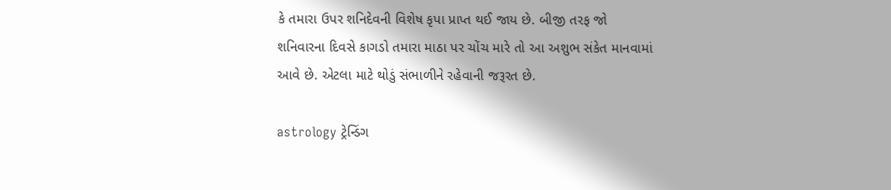કે તમારા ઉપર શનિદેવની વિશેષ કૃપા પ્રાપ્ત થઈ જાય છે. બીજી તરફ જો શનિવારના દિવસે કાગડો તમારા માઠા પર ચોંચ મારે તો આ અશુભ સંકેત માનવામાં આવે છે. એટલા માટે થોડું સંભાળીને રહેવાની જરૂરત છે.

astrology ટ્રેન્ડિંગ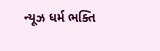ન્યૂઝ ધર્મ ભક્તિ